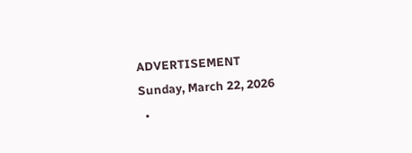ADVERTISEMENT
Sunday, March 22, 2026
  •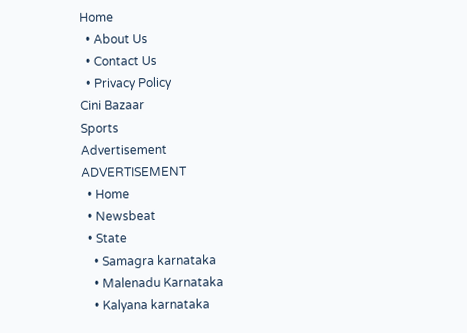Home
  • About Us
  • Contact Us
  • Privacy Policy
Cini Bazaar
Sports
Advertisement
ADVERTISEMENT
  • Home
  • Newsbeat
  • State
    • Samagra karnataka
    • Malenadu Karnataka
    • Kalyana karnataka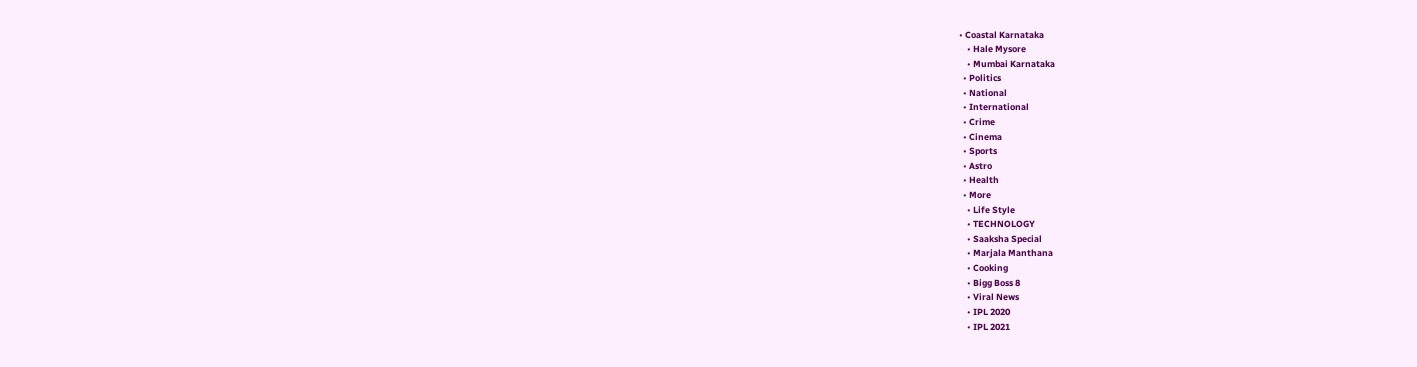• Coastal Karnataka
    • Hale Mysore
    • Mumbai Karnataka
  • Politics
  • National
  • International
  • Crime
  • Cinema
  • Sports
  • Astro
  • Health
  • More
    • Life Style
    • TECHNOLOGY
    • Saaksha Special
    • Marjala Manthana
    • Cooking
    • Bigg Boss 8
    • Viral News
    • IPL 2020
    • IPL 2021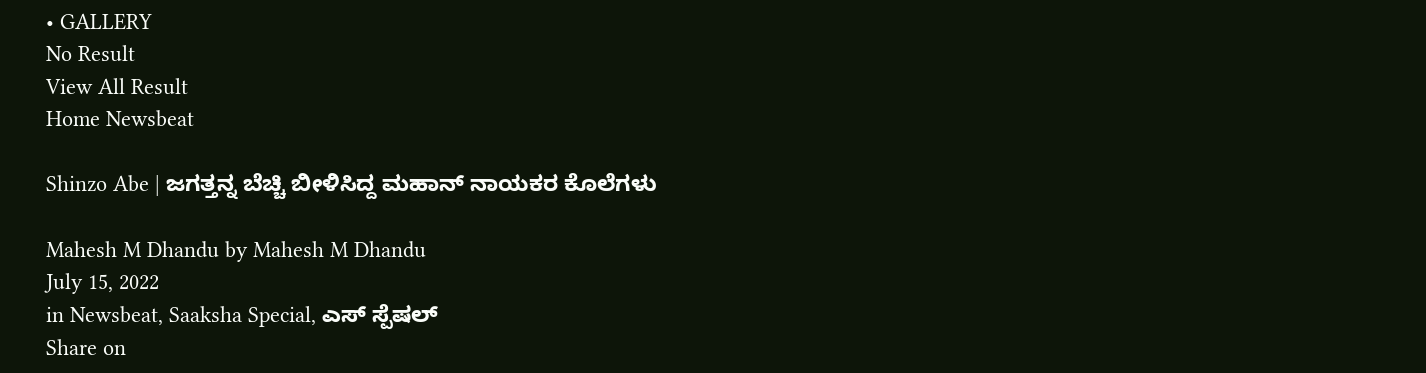• GALLERY
No Result
View All Result
Home Newsbeat

Shinzo Abe | ಜಗತ್ತನ್ನ ಬೆಚ್ಚಿ ಬೀಳಿಸಿದ್ದ ಮಹಾನ್ ನಾಯಕರ ಕೊಲೆಗಳು

Mahesh M Dhandu by Mahesh M Dhandu
July 15, 2022
in Newsbeat, Saaksha Special, ಎಸ್ ಸ್ಪೆಷಲ್
Share on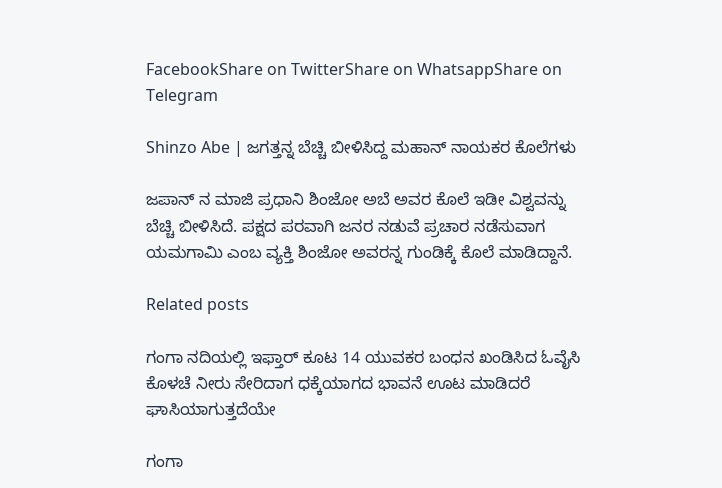FacebookShare on TwitterShare on WhatsappShare on Telegram

Shinzo Abe | ಜಗತ್ತನ್ನ ಬೆಚ್ಚಿ ಬೀಳಿಸಿದ್ದ ಮಹಾನ್ ನಾಯಕರ ಕೊಲೆಗಳು

ಜಪಾನ್ ನ ಮಾಜಿ ಪ್ರಧಾನಿ ಶಿಂಜೋ ಅಬೆ ಅವರ ಕೊಲೆ ಇಡೀ ವಿಶ್ವವನ್ನು ಬೆಚ್ಚಿ ಬೀಳಿಸಿದೆ. ಪಕ್ಷದ ಪರವಾಗಿ ಜನರ ನಡುವೆ ಪ್ರಚಾರ ನಡೆಸುವಾಗ ಯಮಗಾಮಿ ಎಂಬ ವ್ಯಕ್ತಿ ಶಿಂಜೋ ಅವರನ್ನ ಗುಂಡಿಕ್ಕೆ ಕೊಲೆ ಮಾಡಿದ್ದಾನೆ.

Related posts

ಗಂಗಾ ನದಿಯಲ್ಲಿ ಇಫ್ತಾರ್ ಕೂಟ 14 ಯುವಕರ ಬಂಧನ ಖಂಡಿಸಿದ ಓವೈಸಿ ಕೊಳಚೆ ನೀರು ಸೇರಿದಾಗ ಧಕ್ಕೆಯಾಗದ ಭಾವನೆ ಊಟ ಮಾಡಿದರೆ ಘಾಸಿಯಾಗುತ್ತದೆಯೇ

ಗಂಗಾ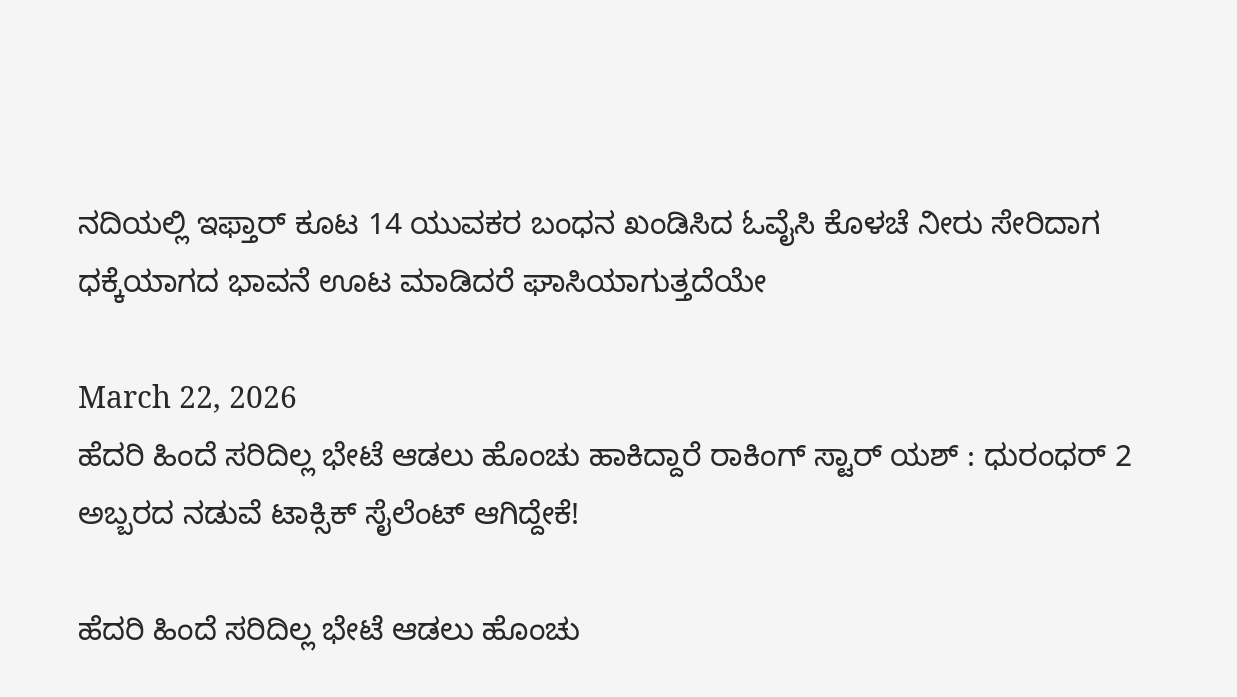ನದಿಯಲ್ಲಿ ಇಫ್ತಾರ್ ಕೂಟ 14 ಯುವಕರ ಬಂಧನ ಖಂಡಿಸಿದ ಓವೈಸಿ ಕೊಳಚೆ ನೀರು ಸೇರಿದಾಗ ಧಕ್ಕೆಯಾಗದ ಭಾವನೆ ಊಟ ಮಾಡಿದರೆ ಘಾಸಿಯಾಗುತ್ತದೆಯೇ

March 22, 2026
ಹೆದರಿ ಹಿಂದೆ ಸರಿದಿಲ್ಲ ಭೇಟೆ ಆಡಲು ಹೊಂಚು ಹಾಕಿದ್ದಾರೆ ರಾಕಿಂಗ್ ಸ್ಟಾರ್ ಯಶ್ : ಧುರಂಧರ್ 2 ಅಬ್ಬರದ ನಡುವೆ ಟಾಕ್ಸಿಕ್ ಸೈಲೆಂಟ್ ಆಗಿದ್ದೇಕೆ!

ಹೆದರಿ ಹಿಂದೆ ಸರಿದಿಲ್ಲ ಭೇಟೆ ಆಡಲು ಹೊಂಚು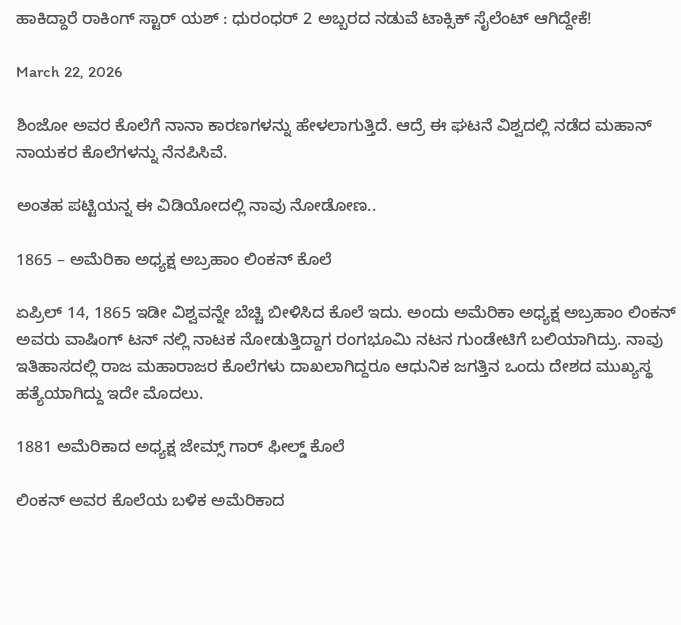ಹಾಕಿದ್ದಾರೆ ರಾಕಿಂಗ್ ಸ್ಟಾರ್ ಯಶ್ : ಧುರಂಧರ್ 2 ಅಬ್ಬರದ ನಡುವೆ ಟಾಕ್ಸಿಕ್ ಸೈಲೆಂಟ್ ಆಗಿದ್ದೇಕೆ!

March 22, 2026

ಶಿಂಜೋ ಅವರ ಕೊಲೆಗೆ ನಾನಾ ಕಾರಣಗಳನ್ನು ಹೇಳಲಾಗುತ್ತಿದೆ. ಆದ್ರೆ ಈ ಘಟನೆ ವಿಶ್ವದಲ್ಲಿ ನಡೆದ ಮಹಾನ್ ನಾಯಕರ ಕೊಲೆಗಳನ್ನು ನೆನಪಿಸಿವೆ.

ಅಂತಹ ಪಟ್ಟಿಯನ್ನ ಈ ವಿಡಿಯೋದಲ್ಲಿ ನಾವು ನೋಡೋಣ..

1865 – ಅಮೆರಿಕಾ ಅಧ್ಯಕ್ಷ ಅಬ್ರಹಾಂ ಲಿಂಕನ್ ಕೊಲೆ

ಏಪ್ರಿಲ್ 14, 1865 ಇಡೀ ವಿಶ್ವವನ್ನೇ ಬೆಚ್ಚಿ ಬೀಳಿಸಿದ ಕೊಲೆ ಇದು. ಅಂದು ಅಮೆರಿಕಾ ಅಧ್ಯಕ್ಷ ಅಬ್ರಹಾಂ ಲಿಂಕನ್ ಅವರು ವಾಷಿಂಗ್ ಟನ್ ನಲ್ಲಿ ನಾಟಕ ನೋಡುತ್ತಿದ್ದಾಗ ರಂಗಭೂಮಿ ನಟನ ಗುಂಡೇಟಿಗೆ ಬಲಿಯಾಗಿದ್ರು. ನಾವು ಇತಿಹಾಸದಲ್ಲಿ ರಾಜ ಮಹಾರಾಜರ ಕೊಲೆಗಳು ದಾಖಲಾಗಿದ್ದರೂ ಆಧುನಿಕ ಜಗತ್ತಿನ ಒಂದು ದೇಶದ ಮುಖ್ಯಸ್ಥ ಹತ್ಯೆಯಾಗಿದ್ದು ಇದೇ ಮೊದಲು.

1881 ಅಮೆರಿಕಾದ ಅಧ್ಯಕ್ಷ ಜೇಮ್ಸ್ ಗಾರ್ ಫೀಲ್ಡ್ ಕೊಲೆ

ಲಿಂಕನ್ ಅವರ ಕೊಲೆಯ ಬಳಿಕ ಅಮೆರಿಕಾದ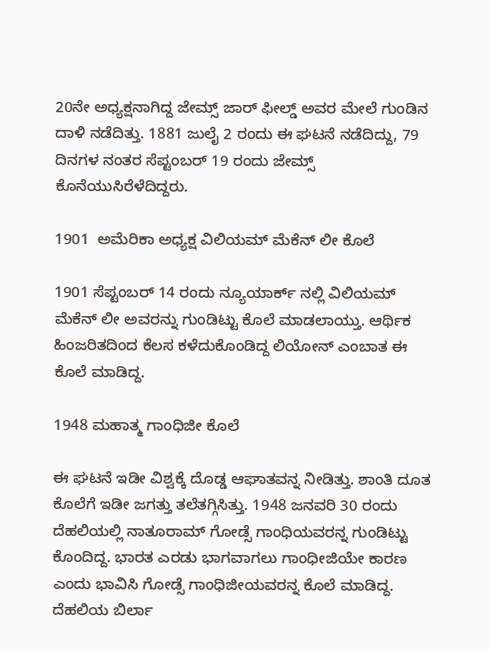20ನೇ ಅಧ್ಯಕ್ಷನಾಗಿದ್ದ ಜೇಮ್ಸ್ ಜಾರ್ ಫೀಲ್ಡ್ ಅವರ ಮೇಲೆ ಗುಂಡಿನ ದಾಳಿ ನಡೆದಿತ್ತು. 1881 ಜುಲೈ 2 ರಂದು ಈ ಘಟನೆ ನಡೆದಿದ್ದು, 79 ದಿನಗಳ ನಂತರ ಸೆಪ್ಟಂಬರ್ 19 ರಂದು ಜೇಮ್ಸ್ ಕೊನೆಯುಸಿರೆಳೆದಿದ್ದರು.

1901  ಅಮೆರಿಕಾ ಅಧ್ಯಕ್ಷ ವಿಲಿಯಮ್ ಮೆಕೆನ್ ಲೀ ಕೊಲೆ

1901 ಸೆಪ್ಟಂಬರ್ 14 ರಂದು ನ್ಯೂಯಾರ್ಕ್ ನಲ್ಲಿ ವಿಲಿಯಮ್  ಮೆಕೆನ್ ಲೀ ಅವರನ್ನು ಗುಂಡಿಟ್ಟು ಕೊಲೆ ಮಾಡಲಾಯ್ತು. ಆರ್ಥಿಕ ಹಿಂಜರಿತದಿಂದ ಕೆಲಸ ಕಳೆದುಕೊಂಡಿದ್ದ ಲಿಯೋನ್ ಎಂಬಾತ ಈ ಕೊಲೆ ಮಾಡಿದ್ದ.

1948 ಮಹಾತ್ಮ ಗಾಂಧಿಜೀ ಕೊಲೆ

ಈ ಘಟನೆ ಇಡೀ ವಿಶ್ವಕ್ಕೆ ದೊಡ್ಡ ಆಘಾತವನ್ನ ನೀಡಿತ್ತು. ಶಾಂತಿ ದೂತ ಕೊಲೆಗೆ ಇಡೀ ಜಗತ್ತು ತಲೆತಗ್ಗಿಸಿತ್ತು. 1948 ಜನವರಿ 30 ರಂದು ದೆಹಲಿಯಲ್ಲಿ ನಾತೂರಾಮ್ ಗೋಡ್ಸೆ ಗಾಂಧಿಯವರನ್ನ ಗುಂಡಿಟ್ಟು ಕೊಂದಿದ್ದ. ಭಾರತ ಎರಡು ಭಾಗವಾಗಲು ಗಾಂಧೀಜಿಯೇ ಕಾರಣ ಎಂದು ಭಾವಿಸಿ ಗೋಡ್ಸೆ ಗಾಂಧಿಜೀಯವರನ್ನ ಕೊಲೆ ಮಾಡಿದ್ದ. ದೆಹಲಿಯ ಬಿರ್ಲಾ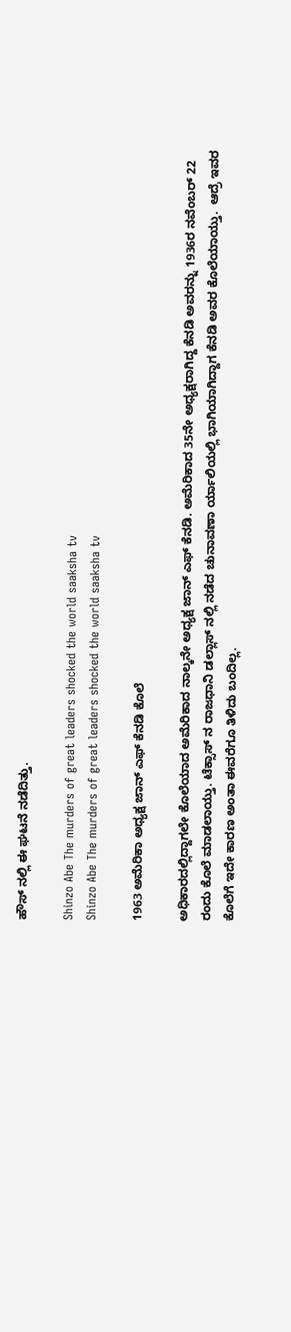ಹೌಸ್ ನಲ್ಲಿ ಈ ಘಟನೆ ನಡೆದಿತ್ತು.

Shinzo Abe The murders of great leaders shocked the world saaksha tv
Shinzo Abe The murders of great leaders shocked the world saaksha tv

1963 ಅಮೆರಿಕಾ ಅಧ್ಯಕ್ಷ ಜಾನ್ ಎಫ್ ಕೆನಡಿ ಕೊಲೆ

ಅಧಿಕಾರದಲ್ಲಿದ್ದಾಗಲೇ ಕೊಲೆಯಾದ ಅಮೆರಿಕಾದ ನಾಲ್ಕನೇ ಅಧ್ಯಕ್ಷ ಜಾನ್ ಎಫ್ ಕೆನಡಿ. ಅಮೆರಿಕಾದ 35ನೇ ಅಧ್ಯಕ್ಷರಾಗಿದ್ದ ಕೆನಡಿ ಅವರನ್ನು 1936ರ ನವೆಂಬರ್ 22 ರಂದು ಕೊಲೆ ಮಾಡಲಾಯ್ತು. ಟೆಕ್ಸಾಸ್ ನ ರಾಜಧಾನಿ ಡಲ್ಲಾಸ್ ನಲ್ಲಿ ನಡೆದ ಚುನಾವಣಾ ರ್ಯಾಲಿಯಲ್ಲಿ ಭಾಗಿಯಾಗಿದ್ದಾಗ ಕೆನಡಿ ಅವರ ಕೊಲೆಯಾಯ್ತು.  ಆದ್ರೆ ಇವರ ಕೊಲೆಗೆ ಇದೇ ಕಾರಣ ಅಂತಾ ಈವರೆಗೂ ತಿಳಿದು ಬಂದಿಲ್ಲ.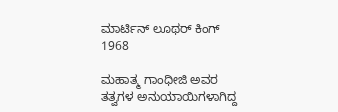ಮಾರ್ಟಿನ್ ಲೂಥರ್ ಕಿಂಗ್ 1968

ಮಹಾತ್ಮ ಗಾಂಧೀಜಿ ಅವರ ತತ್ವಗಳ ಅನುಯಾಯಿಗಳಾಗಿದ್ದ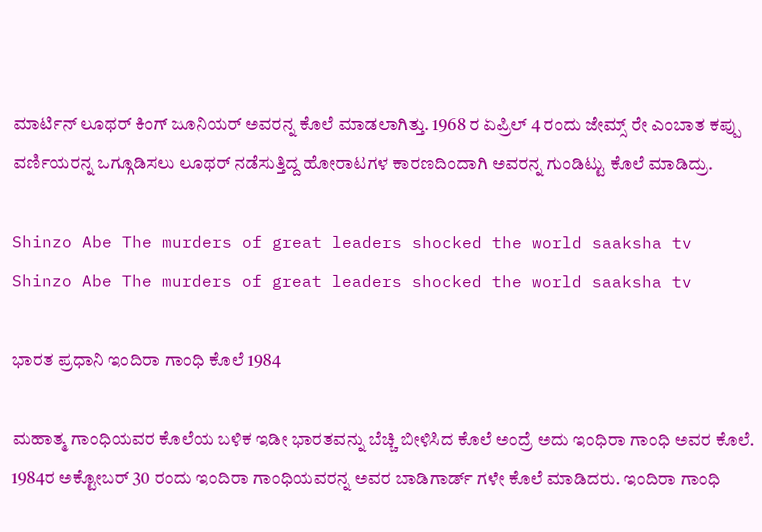ಮಾರ್ಟಿನ್ ಲೂಥರ್ ಕಿಂಗ್ ಜೂನಿಯರ್ ಅವರನ್ನ ಕೊಲೆ ಮಾಡಲಾಗಿತ್ತು. 1968 ರ ಏಪ್ರಿಲ್ 4 ರಂದು ಜೇಮ್ಸ್ ರೇ ಎಂಬಾತ ಕಪ್ಪು ವರ್ಣಿಯರನ್ನ ಒಗ್ಗೂಡಿಸಲು ಲೂಥರ್ ನಡೆಸುತ್ತಿದ್ದ ಹೋರಾಟಗಳ ಕಾರಣದಿಂದಾಗಿ ಅವರನ್ನ ಗುಂಡಿಟ್ಟು ಕೊಲೆ ಮಾಡಿದ್ರು.

Shinzo Abe The murders of great leaders shocked the world saaksha tv
Shinzo Abe The murders of great leaders shocked the world saaksha tv

ಭಾರತ ಪ್ರಧಾನಿ ಇಂದಿರಾ ಗಾಂಧಿ ಕೊಲೆ 1984

ಮಹಾತ್ಮ ಗಾಂಧಿಯವರ ಕೊಲೆಯ ಬಳಿಕ ಇಡೀ ಭಾರತವನ್ನು ಬೆಚ್ಚಿ ಬೀಳಿಸಿದ ಕೊಲೆ ಅಂದ್ರೆ ಅದು ಇಂಧಿರಾ ಗಾಂಧಿ ಅವರ ಕೊಲೆ. 1984ರ ಅಕ್ಟೋಬರ್ 30 ರಂದು ಇಂದಿರಾ ಗಾಂಧಿಯವರನ್ನ ಅವರ ಬಾಡಿಗಾರ್ಡ್ ಗಳೇ ಕೊಲೆ ಮಾಡಿದರು. ಇಂದಿರಾ ಗಾಂಧಿ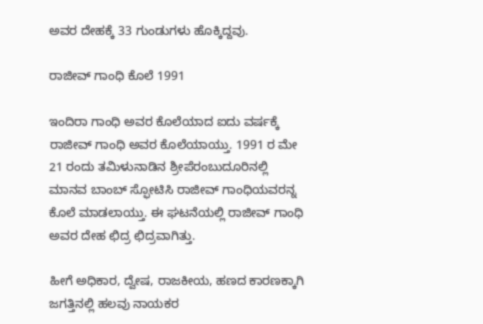ಅವರ ದೇಹಕ್ಕೆ 33 ಗುಂಡುಗಳು ಹೊಕ್ಕಿದ್ದವು.

ರಾಜೀವ್ ಗಾಂಧಿ ಕೊಲೆ 1991

ಇಂದಿರಾ ಗಾಂಧಿ ಅವರ ಕೊಲೆಯಾದ ಐದು ವರ್ಷಕ್ಕೆ ರಾಜೀವ್ ಗಾಂಧಿ ಅವರ ಕೊಲೆಯಾಯ್ತು. 1991 ರ ಮೇ 21 ರಂದು ತಮಿಳುನಾಡಿನ ಶ್ರೀಪೆರಂಬುದೂರಿನಲ್ಲಿ ಮಾನವ ಬಾಂಬ್ ಸ್ಫೋಟಿಸಿ ರಾಜೀವ್ ಗಾಂಧಿಯವರನ್ನ ಕೊಲೆ ಮಾಡಲಾಯ್ತು. ಈ ಘಟನೆಯಲ್ಲಿ ರಾಜೀವ್ ಗಾಂಧಿ ಅವರ ದೇಹ ಛಿದ್ರ ಛಿದ್ರವಾಗಿತ್ತು.

ಹೀಗೆ ಅಧಿಕಾರ, ದ್ವೇಷ, ರಾಜಕೀಯ, ಹಣದ ಕಾರಣಕ್ಕಾಗಿ ಜಗತ್ತಿನಲ್ಲಿ ಹಲವು ನಾಯಕರ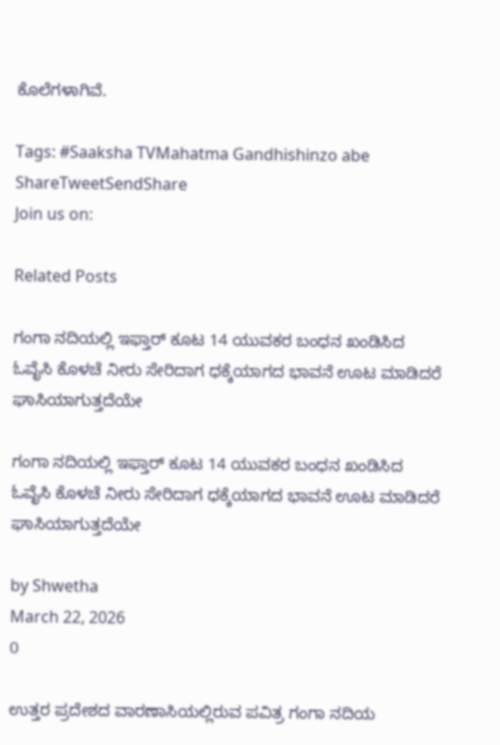ಕೊಲೆಗಳಾಗಿವೆ.

Tags: #Saaksha TVMahatma Gandhishinzo abe
ShareTweetSendShare
Join us on:

Related Posts

ಗಂಗಾ ನದಿಯಲ್ಲಿ ಇಫ್ತಾರ್ ಕೂಟ 14 ಯುವಕರ ಬಂಧನ ಖಂಡಿಸಿದ ಓವೈಸಿ ಕೊಳಚೆ ನೀರು ಸೇರಿದಾಗ ಧಕ್ಕೆಯಾಗದ ಭಾವನೆ ಊಟ ಮಾಡಿದರೆ ಘಾಸಿಯಾಗುತ್ತದೆಯೇ

ಗಂಗಾ ನದಿಯಲ್ಲಿ ಇಫ್ತಾರ್ ಕೂಟ 14 ಯುವಕರ ಬಂಧನ ಖಂಡಿಸಿದ ಓವೈಸಿ ಕೊಳಚೆ ನೀರು ಸೇರಿದಾಗ ಧಕ್ಕೆಯಾಗದ ಭಾವನೆ ಊಟ ಮಾಡಿದರೆ ಘಾಸಿಯಾಗುತ್ತದೆಯೇ

by Shwetha
March 22, 2026
0

ಉತ್ತರ ಪ್ರದೇಶದ ವಾರಣಾಸಿಯಲ್ಲಿರುವ ಪವಿತ್ರ ಗಂಗಾ ನದಿಯ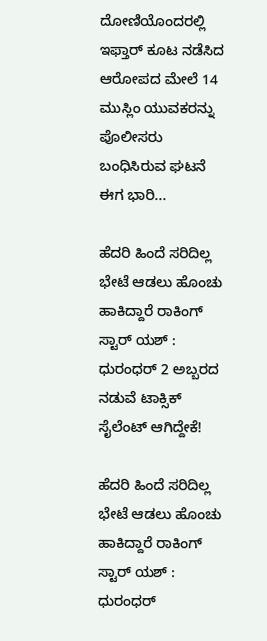ದೋಣಿಯೊಂದರಲ್ಲಿ ಇಫ್ತಾರ್ ಕೂಟ ನಡೆಸಿದ ಆರೋಪದ ಮೇಲೆ 14 ಮುಸ್ಲಿಂ ಯುವಕರನ್ನು ಪೊಲೀಸರು ಬಂಧಿಸಿರುವ ಘಟನೆ ಈಗ ಭಾರಿ...

ಹೆದರಿ ಹಿಂದೆ ಸರಿದಿಲ್ಲ ಭೇಟೆ ಆಡಲು ಹೊಂಚು ಹಾಕಿದ್ದಾರೆ ರಾಕಿಂಗ್ ಸ್ಟಾರ್ ಯಶ್ : ಧುರಂಧರ್ 2 ಅಬ್ಬರದ ನಡುವೆ ಟಾಕ್ಸಿಕ್ ಸೈಲೆಂಟ್ ಆಗಿದ್ದೇಕೆ!

ಹೆದರಿ ಹಿಂದೆ ಸರಿದಿಲ್ಲ ಭೇಟೆ ಆಡಲು ಹೊಂಚು ಹಾಕಿದ್ದಾರೆ ರಾಕಿಂಗ್ ಸ್ಟಾರ್ ಯಶ್ : ಧುರಂಧರ್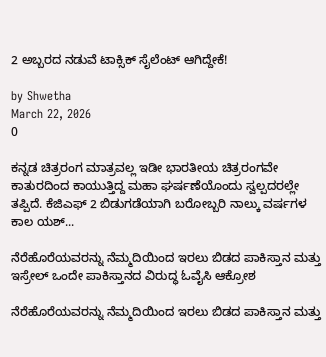2 ಅಬ್ಬರದ ನಡುವೆ ಟಾಕ್ಸಿಕ್ ಸೈಲೆಂಟ್ ಆಗಿದ್ದೇಕೆ!

by Shwetha
March 22, 2026
0

ಕನ್ನಡ ಚಿತ್ರರಂಗ ಮಾತ್ರವಲ್ಲ ಇಡೀ ಭಾರತೀಯ ಚಿತ್ರರಂಗವೇ ಕಾತುರದಿಂದ ಕಾಯುತ್ತಿದ್ದ ಮಹಾ ಘರ್ಷಣೆಯೊಂದು ಸ್ವಲ್ಪದರಲ್ಲೇ ತಪ್ಪಿದೆ. ಕೆಜಿಎಫ್ 2 ಬಿಡುಗಡೆಯಾಗಿ ಬರೋಬ್ಬರಿ ನಾಲ್ಕು ವರ್ಷಗಳ ಕಾಲ ಯಶ್...

ನೆರೆಹೊರೆಯವರನ್ನು ನೆಮ್ಮದಿಯಿಂದ ಇರಲು ಬಿಡದ ಪಾಕಿಸ್ತಾನ ಮತ್ತು ಇಸ್ರೇಲ್ ಒಂದೇ ಪಾಕಿಸ್ತಾನದ ವಿರುದ್ಧ ಓವೈಸಿ ಆಕ್ರೋಶ

ನೆರೆಹೊರೆಯವರನ್ನು ನೆಮ್ಮದಿಯಿಂದ ಇರಲು ಬಿಡದ ಪಾಕಿಸ್ತಾನ ಮತ್ತು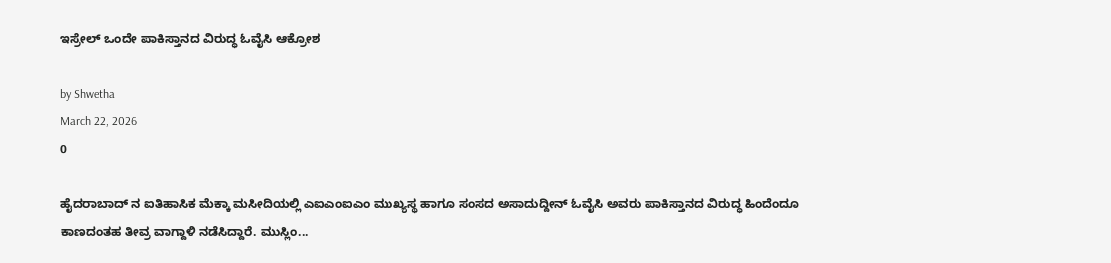ಇಸ್ರೇಲ್ ಒಂದೇ ಪಾಕಿಸ್ತಾನದ ವಿರುದ್ಧ ಓವೈಸಿ ಆಕ್ರೋಶ

by Shwetha
March 22, 2026
0

ಹೈದರಾಬಾದ್ ನ ಐತಿಹಾಸಿಕ ಮೆಕ್ಕಾ ಮಸೀದಿಯಲ್ಲಿ ಎಐಎಂಐಎಂ ಮುಖ್ಯಸ್ಥ ಹಾಗೂ ಸಂಸದ ಅಸಾದುದ್ದೀನ್ ಓವೈಸಿ ಅವರು ಪಾಕಿಸ್ತಾನದ ವಿರುದ್ಧ ಹಿಂದೆಂದೂ ಕಾಣದಂತಹ ತೀವ್ರ ವಾಗ್ದಾಳಿ ನಡೆಸಿದ್ದಾರೆ. ಮುಸ್ಲಿಂ...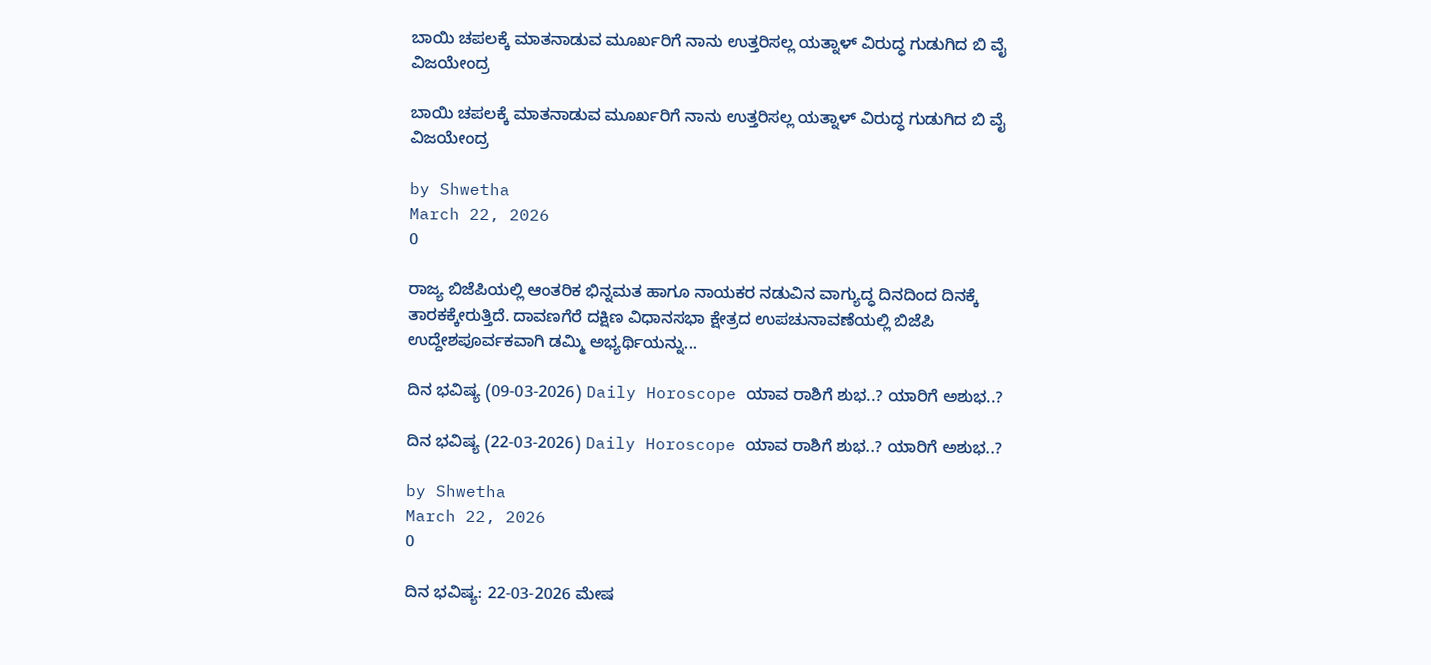ಬಾಯಿ ಚಪಲಕ್ಕೆ ಮಾತನಾಡುವ ಮೂರ್ಖರಿಗೆ ನಾನು ಉತ್ತರಿಸಲ್ಲ ಯತ್ನಾಳ್ ವಿರುದ್ಧ ಗುಡುಗಿದ ಬಿ ವೈ ವಿಜಯೇಂದ್ರ

ಬಾಯಿ ಚಪಲಕ್ಕೆ ಮಾತನಾಡುವ ಮೂರ್ಖರಿಗೆ ನಾನು ಉತ್ತರಿಸಲ್ಲ ಯತ್ನಾಳ್ ವಿರುದ್ಧ ಗುಡುಗಿದ ಬಿ ವೈ ವಿಜಯೇಂದ್ರ

by Shwetha
March 22, 2026
0

ರಾಜ್ಯ ಬಿಜೆಪಿಯಲ್ಲಿ ಆಂತರಿಕ ಭಿನ್ನಮತ ಹಾಗೂ ನಾಯಕರ ನಡುವಿನ ವಾಗ್ಯುದ್ಧ ದಿನದಿಂದ ದಿನಕ್ಕೆ ತಾರಕಕ್ಕೇರುತ್ತಿದೆ. ದಾವಣಗೆರೆ ದಕ್ಷಿಣ ವಿಧಾನಸಭಾ ಕ್ಷೇತ್ರದ ಉಪಚುನಾವಣೆಯಲ್ಲಿ ಬಿಜೆಪಿ ಉದ್ದೇಶಪೂರ್ವಕವಾಗಿ ಡಮ್ಮಿ ಅಭ್ಯರ್ಥಿಯನ್ನು...

ದಿನ ಭವಿಷ್ಯ (09-03-2026) Daily Horoscope ಯಾವ ರಾಶಿಗೆ ಶುಭ..? ಯಾರಿಗೆ ಅಶುಭ..?

ದಿನ ಭವಿಷ್ಯ (22-03-2026) Daily Horoscope ಯಾವ ರಾಶಿಗೆ ಶುಭ..? ಯಾರಿಗೆ ಅಶುಭ..?

by Shwetha
March 22, 2026
0

ದಿನ ಭವಿಷ್ಯ: 22-03-2026 ಮೇಷ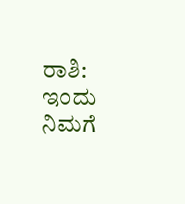ರಾಶಿ: ಇಂದು ನಿಮಗೆ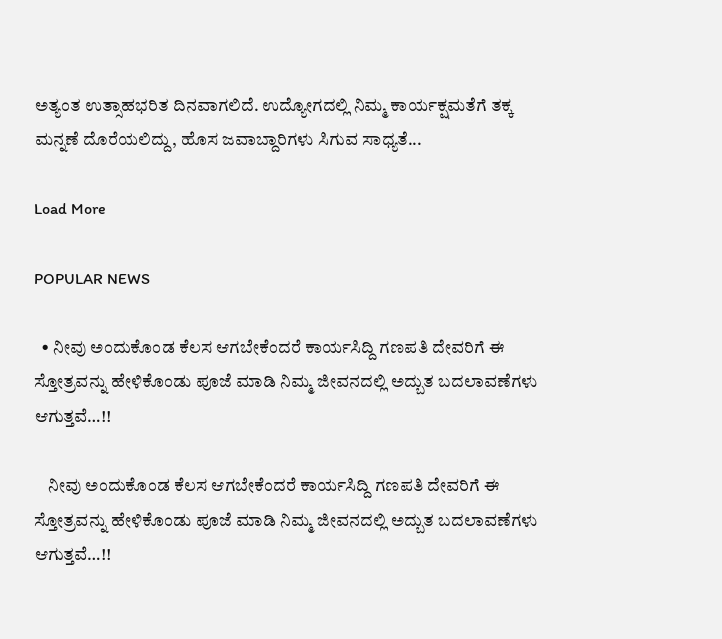ಅತ್ಯಂತ ಉತ್ಸಾಹಭರಿತ ದಿನವಾಗಲಿದೆ. ಉದ್ಯೋಗದಲ್ಲಿ ನಿಮ್ಮ ಕಾರ್ಯಕ್ಷಮತೆಗೆ ತಕ್ಕ ಮನ್ನಣೆ ದೊರೆಯಲಿದ್ದು, ಹೊಸ ಜವಾಬ್ದಾರಿಗಳು ಸಿಗುವ ಸಾಧ್ಯತೆ...

Load More

POPULAR NEWS

  • ನೀವು ಅಂದುಕೊಂಡ ಕೆಲಸ ಆಗಬೇಕೆಂದರೆ ಕಾರ್ಯಸಿದ್ದಿ ಗಣಪತಿ ದೇವರಿಗೆ ಈ ಸ್ತೋತ್ರವನ್ನು ಹೇಳಿಕೊಂಡು ಪೂಜೆ ಮಾಡಿ ನಿಮ್ಮ ಜೀವನದಲ್ಲಿ ಅದ್ಬುತ ಬದಲಾವಣೆಗಳು ಆಗುತ್ತವೆ…!!

    ನೀವು ಅಂದುಕೊಂಡ ಕೆಲಸ ಆಗಬೇಕೆಂದರೆ ಕಾರ್ಯಸಿದ್ದಿ ಗಣಪತಿ ದೇವರಿಗೆ ಈ ಸ್ತೋತ್ರವನ್ನು ಹೇಳಿಕೊಂಡು ಪೂಜೆ ಮಾಡಿ ನಿಮ್ಮ ಜೀವನದಲ್ಲಿ ಅದ್ಬುತ ಬದಲಾವಣೆಗಳು ಆಗುತ್ತವೆ…!!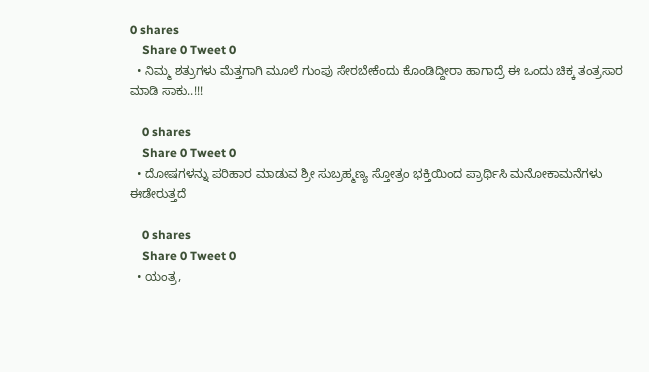0 shares
    Share 0 Tweet 0
  • ನಿಮ್ಮ ಶತ್ರುಗಳು ಮೆತ್ತಗಾಗಿ ಮೂಲೆ ಗುಂಪು ಸೇರಬೇಕೆಂದು ಕೊಂಡಿದ್ದೀರಾ ಹಾಗಾದ್ರೆ ಈ ಒಂದು ಚಿಕ್ಕ ತಂತ್ರಸಾರ ಮಾಡಿ ಸಾಕು..!!!

    0 shares
    Share 0 Tweet 0
  • ದೋಷಗಳನ್ನು ಪರಿಹಾರ ಮಾಡುವ ಶ್ರೀ ಸುಬ್ರಹ್ಮಣ್ಯ ಸ್ತೋತ್ರಂ ಭಕ್ತಿಯಿಂದ ಪ್ರಾರ್ಥಿಸಿ ಮನೋಕಾಮನೆಗಳು ಈಡೇರುತ್ತದೆ

    0 shares
    Share 0 Tweet 0
  • ಯಂತ್ರ,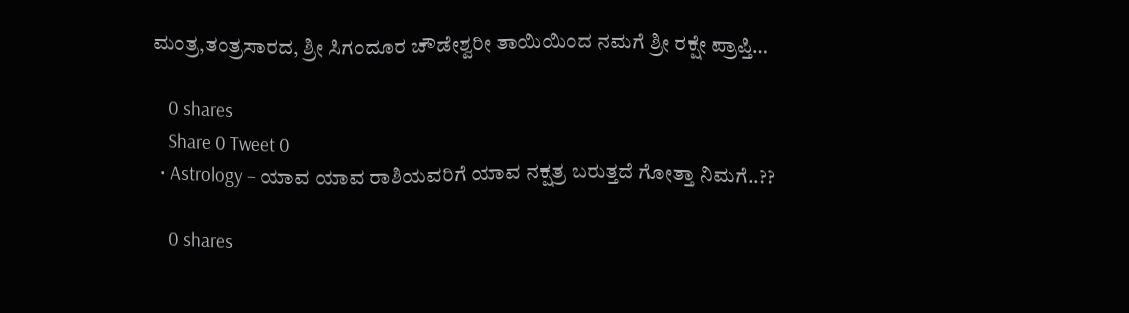ಮಂತ್ರ,ತಂತ್ರಸಾರದ, ಶ್ರೀ ಸಿಗಂದೂರ ಚೌಡೇಶ್ವರೀ ತಾಯಿಯಿಂದ ನಮಗೆ ಶ್ರೀ ರಕ್ಷೇ ಪ್ರಾಪ್ತಿ…

    0 shares
    Share 0 Tweet 0
  • Astrology – ಯಾವ ಯಾವ ರಾಶಿಯವರಿಗೆ ಯಾವ ನಕ್ಷತ್ರ ಬರುತ್ತದೆ ಗೋತ್ತಾ ನಿಮಗೆ..??

    0 shares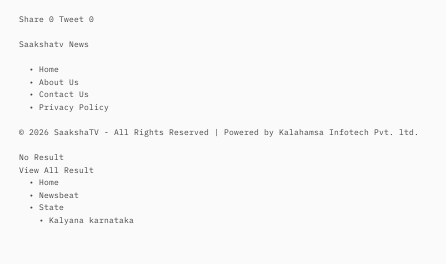Share 0 Tweet 0

Saakshatv News

  • Home
  • About Us
  • Contact Us
  • Privacy Policy

© 2026 SaakshaTV - All Rights Reserved | Powered by Kalahamsa Infotech Pvt. ltd.

No Result
View All Result
  • Home
  • Newsbeat
  • State
    • Kalyana karnataka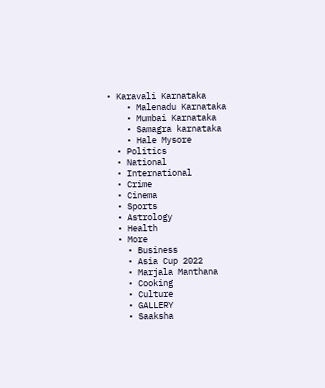• Karavali Karnataka
    • Malenadu Karnataka
    • Mumbai Karnataka
    • Samagra karnataka
    • Hale Mysore
  • Politics
  • National
  • International
  • Crime
  • Cinema
  • Sports
  • Astrology
  • Health
  • More
    • Business
    • Asia Cup 2022
    • Marjala Manthana
    • Cooking
    • Culture
    • GALLERY
    • Saaksha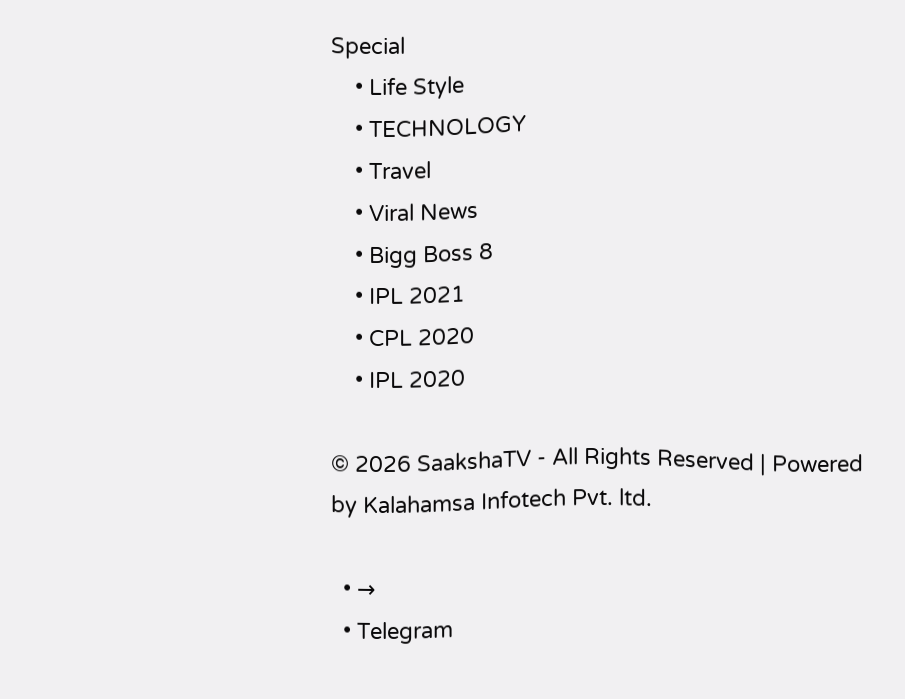Special
    • Life Style
    • TECHNOLOGY
    • Travel
    • Viral News
    • Bigg Boss 8
    • IPL 2021
    • CPL 2020
    • IPL 2020

© 2026 SaakshaTV - All Rights Reserved | Powered by Kalahamsa Infotech Pvt. ltd.

  • →
  • Telegram